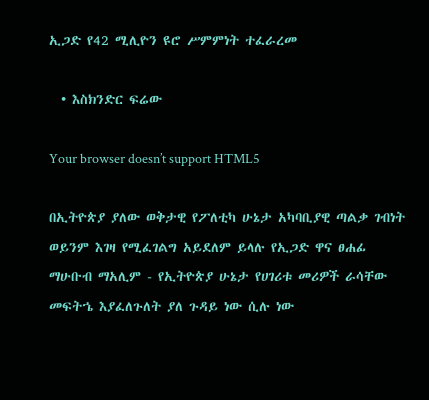ኢጋድ የ42 ሚሊዮን ዩሮ ሥምምነት ተፈራረመ

  • እስክንድር ፍሬው

Your browser doesn’t support HTML5

በኢትዮጵያ ያለው ወቅታዊ የፖለቲካ ሁኔታ አካባቢያዊ ጣልቃ ገብነት ወይንም እገዛ የሚፈገልግ አይደለም ይላሉ የኢጋድ ዋና ፀሐፊ ማሁቡብ ማአሊም - የኢትዮጵያ ሁኔታ የሀገሪቱ መሪዎች ራሳቸው መፍትኄ እያፈለጉለት ያለ ጉዳይ ነው ሲሉ ነው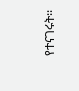የተናገሩት፡፡